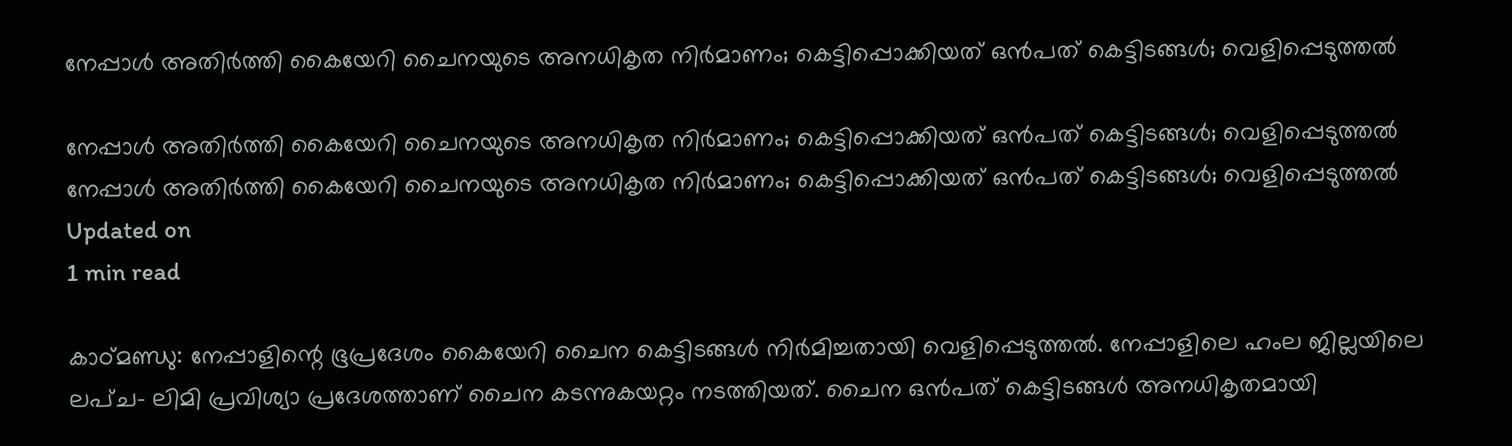നേപ്പാൾ അതിർത്തി കൈയേറി ചൈനയുടെ അനധികൃത നിർമാണം; കെട്ടിപ്പൊക്കിയത് ഒൻപത് കെട്ടിടങ്ങൾ; വെളിപ്പെടുത്തൽ

നേപ്പാൾ അതിർത്തി കൈയേറി ചൈനയുടെ അനധികൃത നിർമാണം; കെട്ടിപ്പൊക്കിയത് ഒൻപത് കെട്ടിടങ്ങൾ; വെളിപ്പെടുത്തൽ
നേപ്പാൾ അതിർത്തി കൈയേറി ചൈനയുടെ അനധികൃത നിർമാണം; കെട്ടിപ്പൊക്കിയത് ഒൻപത് കെട്ടിടങ്ങൾ; വെളിപ്പെടുത്തൽ
Updated on
1 min read

കാഠ്മണ്ഡു: നേപ്പാളിന്റെ ഭൂപ്രദേശം കൈയേറി ചൈന കെട്ടിടങ്ങൾ നിർമിച്ചതായി വെളിപ്പെടുത്തൽ. നേപ്പാളിലെ ഹംല ജില്ലയിലെ ലപ്ച- ലിമി പ്രവിശ്യാ പ്രദേശത്താണ് ചൈന കടന്നുകയറ്റം നടത്തിയത്. ചൈന ഒൻപത് കെട്ടിടങ്ങൾ അനധികൃതമായി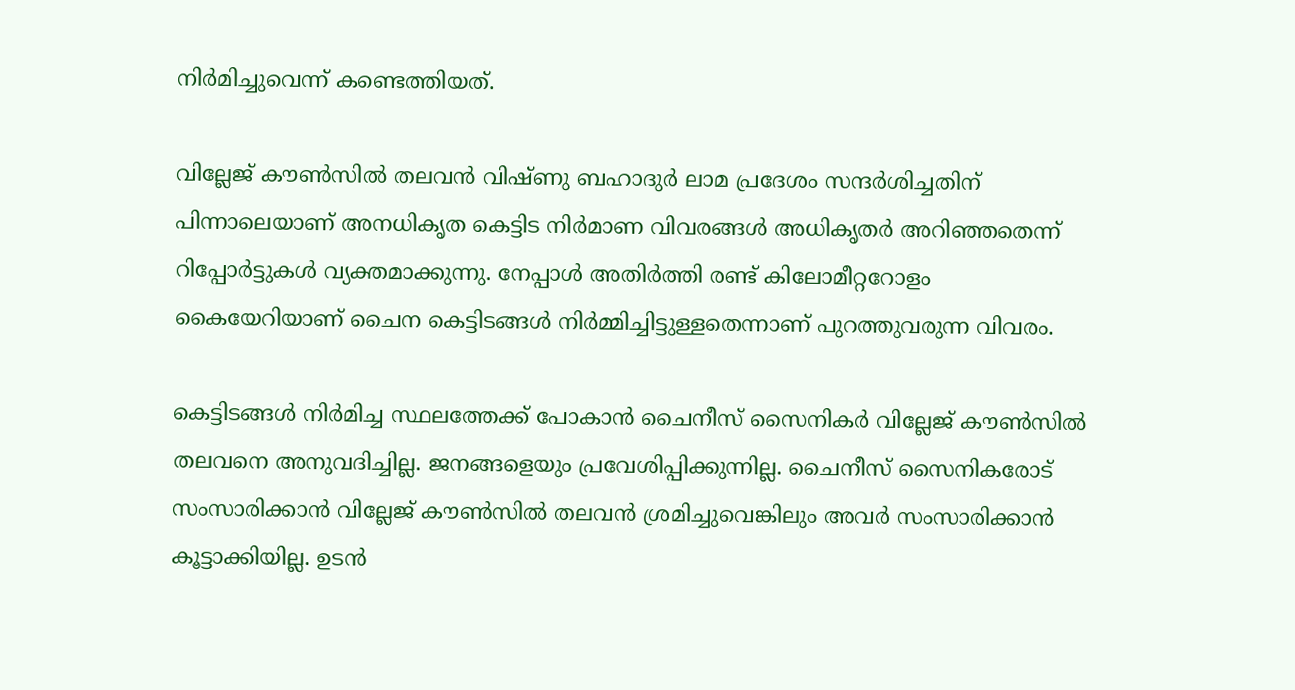നിർമിച്ചുവെന്ന് കണ്ടെത്തിയത്.

വില്ലേജ് കൗൺസിൽ തലവൻ വിഷ്ണു ബഹാദുർ ലാമ പ്രദേശം സന്ദർശിച്ചതിന് പിന്നാലെയാണ് അനധികൃത കെട്ടിട നിർമാണ വിവരങ്ങൾ അധികൃതർ അറിഞ്ഞതെന്ന് റിപ്പോർട്ടുകൾ വ്യക്തമാക്കുന്നു. നേപ്പാൾ അതിർത്തി രണ്ട് കിലോമീറ്ററോളം കൈയേറിയാണ് ചൈന കെട്ടിടങ്ങൾ നിർമ്മിച്ചിട്ടുള്ളതെന്നാണ് പുറത്തുവരുന്ന വിവരം.

കെട്ടിടങ്ങൾ നിർമിച്ച സ്ഥലത്തേക്ക് പോകാൻ ചൈനീസ് സൈനികർ വില്ലേജ് കൗൺസിൽ തലവനെ അനുവദിച്ചില്ല. ജനങ്ങളെയും പ്രവേശിപ്പിക്കുന്നില്ല. ചൈനീസ് സൈനികരോട് സംസാരിക്കാൻ വില്ലേജ് കൗൺസിൽ തലവൻ ശ്രമിച്ചുവെങ്കിലും അവർ സംസാരിക്കാൻ കൂട്ടാക്കിയില്ല. ഉടൻ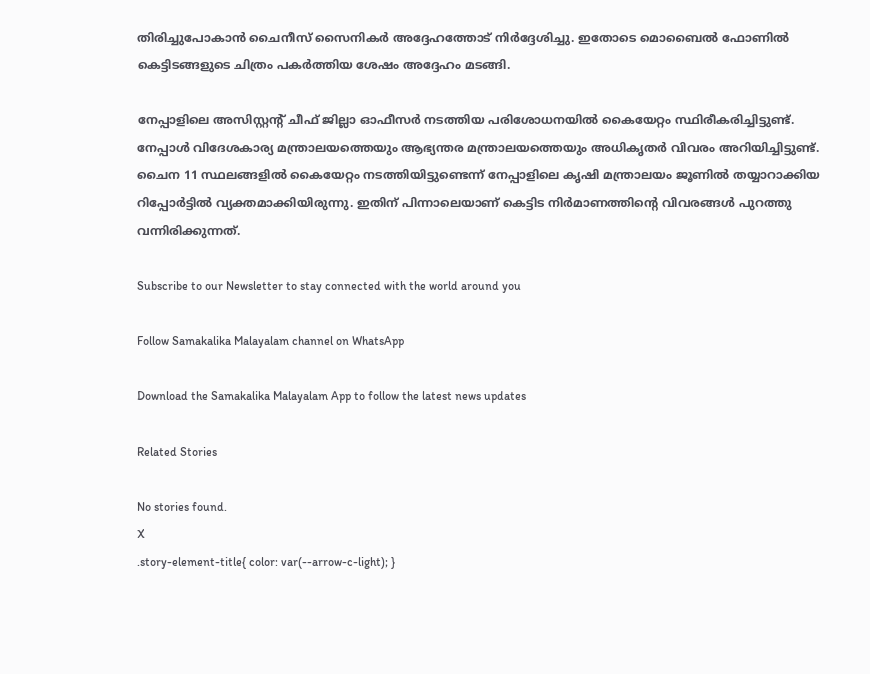തിരിച്ചുപോകാൻ ചൈനീസ് സൈനികർ അദ്ദേഹത്തോട് നിർദ്ദേശിച്ചു. ഇതോടെ മൊബൈൽ ഫോണിൽ കെട്ടിടങ്ങളുടെ ചിത്രം പകർത്തിയ ശേഷം അദ്ദേഹം മടങ്ങി.

നേപ്പാളിലെ അസിസ്റ്റന്റ് ചീഫ് ജില്ലാ ഓഫീസർ നടത്തിയ പരിശോധനയിൽ കൈയേറ്റം സ്ഥിരീകരിച്ചിട്ടുണ്ട്. നേപ്പാൾ വിദേശകാര്യ മന്ത്രാലയത്തെയും ആഭ്യന്തര മന്ത്രാലയത്തെയും അധികൃതർ വിവരം അറിയിച്ചിട്ടുണ്ട്. ചൈന 11 സ്ഥലങ്ങളിൽ കൈയേറ്റം നടത്തിയിട്ടുണ്ടെന്ന് നേപ്പാളിലെ കൃഷി മന്ത്രാലയം ജൂണിൽ തയ്യാറാക്കിയ റിപ്പോർട്ടിൽ വ്യക്തമാക്കിയിരുന്നു. ഇതിന് പിന്നാലെയാണ് കെട്ടിട നിർമാണത്തിന്റെ വിവരങ്ങൾ പുറത്തു വന്നിരിക്കുന്നത്.

Subscribe to our Newsletter to stay connected with the world around you

Follow Samakalika Malayalam channel on WhatsApp

Download the Samakalika Malayalam App to follow the latest news updates

Related Stories

No stories found.
X
.story-element-title{ color: var(--arrow-c-light); }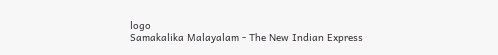logo
Samakalika Malayalam - The New Indian Express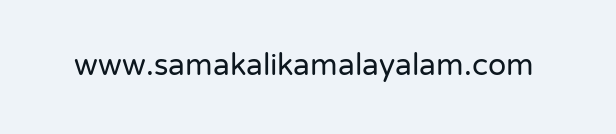www.samakalikamalayalam.com